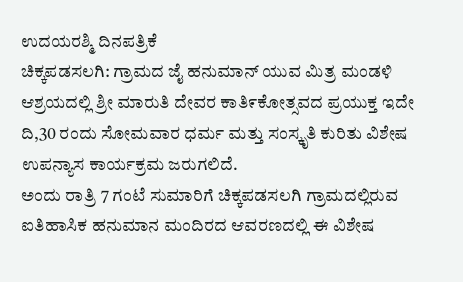ಉದಯರಶ್ಮಿ ದಿನಪತ್ರಿಕೆ
ಚಿಕ್ಕಪಡಸಲಗಿ: ಗ್ರಾಮದ ಜೈ ಹನುಮಾನ್ ಯುವ ಮಿತ್ರ ಮಂಡಳಿ ಆಶ್ರಯದಲ್ಲಿ ಶ್ರೀ ಮಾರುತಿ ದೇವರ ಕಾತಿ೯ಕೋತ್ಸವದ ಪ್ರಯುಕ್ತ ಇದೇ ದಿ,30 ರಂದು ಸೋಮವಾರ ಧರ್ಮ ಮತ್ತು ಸಂಸ್ಕೃತಿ ಕುರಿತು ವಿಶೇಷ ಉಪನ್ಯಾಸ ಕಾರ್ಯಕ್ರಮ ಜರುಗಲಿದೆ.
ಅಂದು ರಾತ್ರಿ 7 ಗಂಟೆ ಸುಮಾರಿಗೆ ಚಿಕ್ಕಪಡಸಲಗಿ ಗ್ರಾಮದಲ್ಲಿರುವ ಐತಿಹಾಸಿಕ ಹನುಮಾನ ಮಂದಿರದ ಆವರಣದಲ್ಲಿ ಈ ವಿಶೇಷ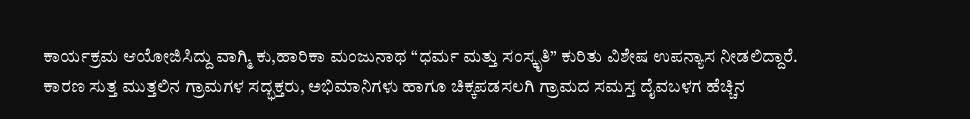ಕಾರ್ಯಕ್ರಮ ಆಯೋಜಿಸಿದ್ದು ವಾಗ್ಮಿ ಕು,ಹಾರಿಕಾ ಮಂಜುನಾಥ “ಧರ್ಮ ಮತ್ತು ಸಂಸ್ಕೃತಿ” ಕುರಿತು ವಿಶೇಷ ಉಪನ್ಯಾಸ ನೀಡಲಿದ್ದಾರೆ.
ಕಾರಣ ಸುತ್ತ ಮುತ್ತಲಿನ ಗ್ರಾಮಗಳ ಸದ್ಭಕ್ತರು, ಅಭಿಮಾನಿಗಳು ಹಾಗೂ ಚಿಕ್ಕಪಡಸಲಗಿ ಗ್ರಾಮದ ಸಮಸ್ತ ದೈವಬಳಗ ಹೆಚ್ಚಿನ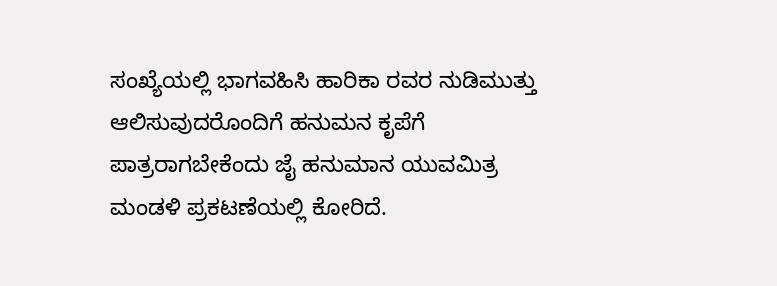ಸಂಖ್ಯೆಯಲ್ಲಿ ಭಾಗವಹಿಸಿ ಹಾರಿಕಾ ರವರ ನುಡಿಮುತ್ತು ಆಲಿಸುವುದರೊಂದಿಗೆ ಹನುಮನ ಕೃಪೆಗೆ ಪಾತ್ರರಾಗಬೇಕೆಂದು ಜೈ ಹನುಮಾನ ಯುವಮಿತ್ರ ಮಂಡಳಿ ಪ್ರಕಟಣೆಯಲ್ಲಿ ಕೋರಿದೆ.